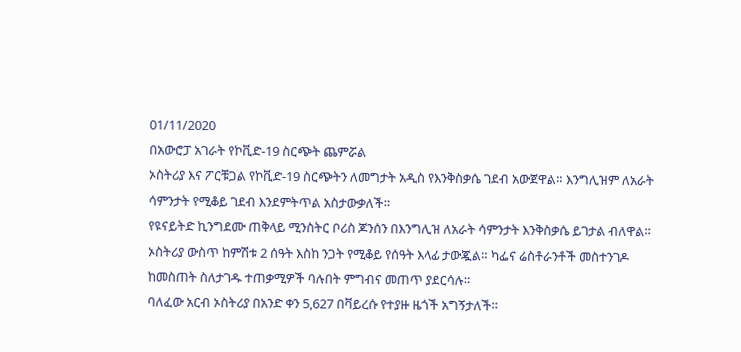01/11/2020
በአውሮፓ አገራት የኮቪድ-19 ስርጭት ጨምሯል
ኦስትሪያ እና ፖርቹጋል የኮቪድ-19 ስርጭትን ለመግታት አዲስ የእንቅስቃሴ ገደብ አውጀዋል። እንግሊዝም ለአራት ሳምንታት የሚቆይ ገደብ እንደምትጥል አስታውቃለች።
የዩናይትድ ኪንግደሙ ጠቅላይ ሚንስትር ቦሪስ ጆንሰን በእንግሊዝ ለአራት ሳምንታት እንቅስቃሴ ይገታል ብለዋል።
ኦስትሪያ ውስጥ ከምሽቱ 2 ሰዓት እስከ ንጋት የሚቆይ የሰዓት እላፊ ታውጇል። ካፌና ሬስቶራንቶች መስተንገዶ ከመስጠት ስለታገዱ ተጠቃሚዎች ባሉበት ምግብና መጠጥ ያደርሳሉ።
ባለፈው አርብ ኦስትሪያ በአንድ ቀን 5,627 በቫይረሱ የተያዙ ዜጎች አግኝታለች።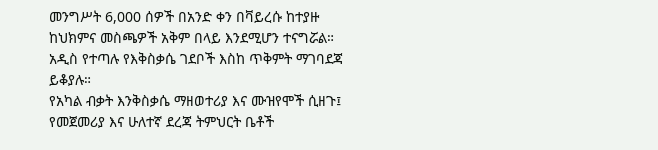መንግሥት 6,000 ሰዎች በአንድ ቀን በቫይረሱ ከተያዙ ከህክምና መስጫዎች አቅም በላይ እንደሚሆን ተናግሯል።
አዲስ የተጣሉ የእቅስቃሴ ገደቦች እስከ ጥቅምት ማገባደጃ ይቆያሉ።
የአካል ብቃት እንቅስቃሴ ማዘወተሪያ እና ሙዝየሞች ሲዘጉ፤ የመጀመሪያ እና ሁለተኛ ደረጃ ትምህርት ቤቶች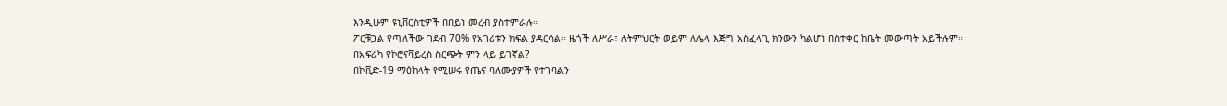እንዲሁም ዩኒቨርስቲዎች በበይነ መረብ ያስተምራሉ።
ፖርቹጋል የጣለችው ገደብ 70% የአገሪቱን ክፍል ያዳርሳል። ዜጎች ለሥራ፣ ለትምህርት ወይም ለሌላ እጅግ አስፈላጊ ክንውን ካልሆነ በስተቀር ከቤት መውጣት አይችሉም።
በአፍሪካ የኮሮናቫይረስ ስርጭት ምን ላይ ይገኛል?
በኮቪድ-19 ማዕከላት የሚሠሩ የጤና ባለሙያዎች የተገባልን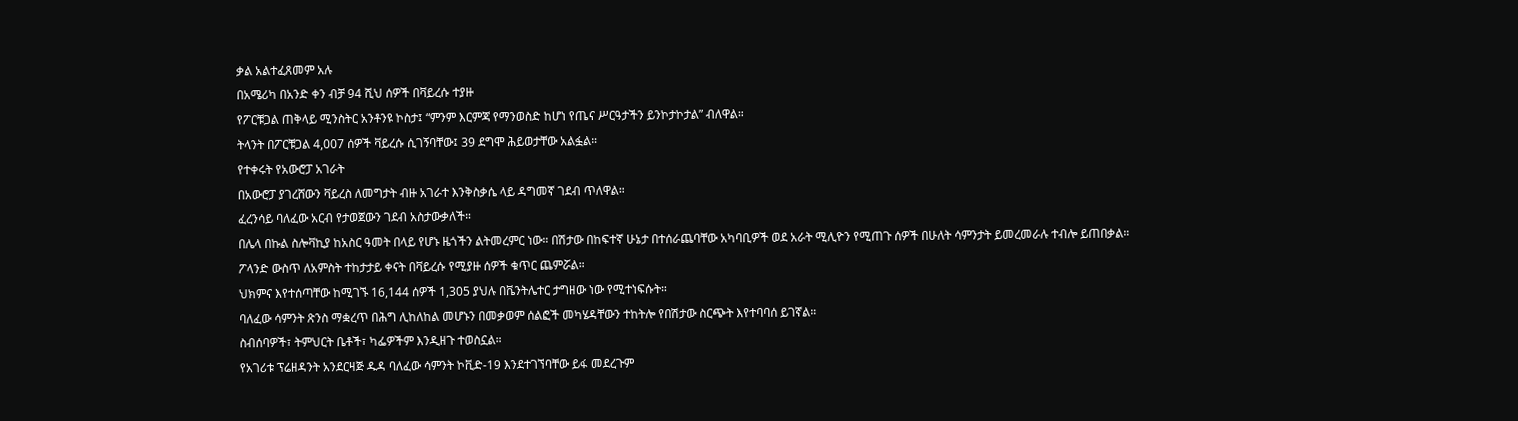ቃል አልተፈጸመም አሉ
በአሜሪካ በአንድ ቀን ብቻ 94 ሺህ ሰዎች በቫይረሱ ተያዙ
የፖርቹጋል ጠቅላይ ሚንስትር አንቶንዩ ኮስታ፤ “ምንም እርምጃ የማንወስድ ከሆነ የጤና ሥርዓታችን ይንኮታኮታል” ብለዋል።
ትላንት በፖርቹጋል 4,007 ሰዎች ቫይረሱ ሲገኝባቸው፤ 39 ደግሞ ሕይወታቸው አልፏል።
የተቀሩት የአውሮፓ አገራት
በአውሮፓ ያገረሸውን ቫይረስ ለመግታት ብዙ አገራተ እንቅስቃሴ ላይ ዳግመኛ ገደብ ጥለዋል።
ፈረንሳይ ባለፈው አርብ የታወጀውን ገደብ አስታውቃለች።
በሌላ በኩል ስሎቫኪያ ከአስር ዓመት በላይ የሆኑ ዜጎችን ልትመረምር ነው። በሽታው በከፍተኛ ሁኔታ በተሰራጨባቸው አካባቢዎች ወደ አራት ሚሊዮን የሚጠጉ ሰዎች በሁለት ሳምንታት ይመረመራሉ ተብሎ ይጠበቃል።
ፖላንድ ውስጥ ለአምስት ተከታታይ ቀናት በቫይረሱ የሚያዙ ሰዎች ቁጥር ጨምሯል።
ህክምና እየተሰጣቸው ከሚገኙ 16,144 ሰዎች 1,305 ያህሉ በቬንትሌተር ታግዘው ነው የሚተነፍሱት።
ባለፈው ሳምንት ጽንስ ማቋረጥ በሕግ ሊከለከል መሆኑን በመቃወም ሰልፎች መካሄዳቸውን ተከትሎ የበሽታው ስርጭት እየተባባሰ ይገኛል።
ስብሰባዎች፣ ትምህርት ቤቶች፣ ካፌዎችም እንዲዘጉ ተወስኗል።
የአገሪቱ ፕሬዘዳንት አንደርዛጅ ዱዳ ባለፈው ሳምንት ኮቪድ-19 እንደተገኘባቸው ይፋ መደረጉም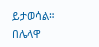ይታወሳል።
በሌላዋ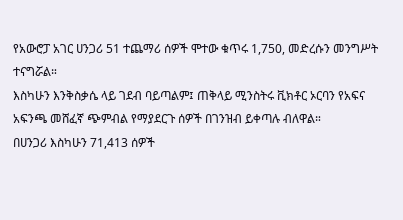የአውሮፓ አገር ሀንጋሪ 51 ተጨማሪ ሰዎች ሞተው ቁጥሩ 1,750, መድረሱን መንግሥት ተናግሯል።
እስካሁን እንቅስቃሴ ላይ ገደብ ባይጣልም፤ ጠቅላይ ሚንስትሩ ቪክቶር ኦርባን የአፍና አፍንጫ መሸፈኛ ጭምብል የማያደርጉ ሰዎች በገንዝብ ይቀጣሉ ብለዋል።
በሀንጋሪ እስካሁን 71,413 ሰዎች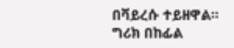በቫይረሱ ተይዘዋል።
ግሪክ በከፊል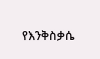የእንቅስቃሴ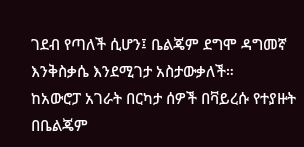ገደብ የጣለች ሲሆን፤ ቤልጄም ደግሞ ዳግመኛ እንቅስቃሴ እንደሚገታ አስታውቃለች።
ከአውሮፓ አገራት በርካታ ሰዎች በቫይረሱ የተያዙት በቤልጄም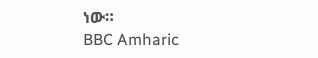ነው።
BBC Amharic